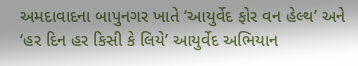અમદાવાદના બાપુનગર ખાતે ‘આયુર્વેદ ફોર વન હેલ્થ’ અને ‘હર દિન હર કિસી કે લિયે’ આયુર્વેદ અભિયાન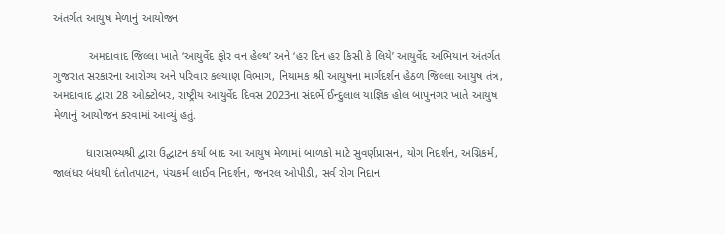અંતર્ગત આયુષ મેળાનું આયોજન

           અમદાવાદ જિલ્લા ખાતે ‘આયુર્વેદ ફોર વન હેલ્થ’ અને ‘હર દિન હર કિસી કે લિયે’ આયુર્વેદ અભિયાન અંતર્ગત ગુજરાત સરકારના આરોગ્ય અને પરિવાર કલ્યાણ વિભાગ, નિયામક શ્રી આયુષના માર્ગદર્શન હેઠળ જિલ્લા આયુષ તંત્ર, અમદાવાદ દ્વારા 28 ઓક્ટોબર, રાષ્ટ્રીય આયુર્વેદ દિવસ 2023ના સંદર્ભે ઈન્દુલાલ યાજ્ઞિક હોલ બાપુનગર ખાતે આયુષ મેળાનું આયોજન કરવામાં આવ્યું હતું.

          ધારાસભ્યશ્રી દ્વારા ઉદ્ઘાટન કર્યા બાદ આ આયુષ મેળામાં બાળકો માટે સુવર્ણપ્રાસન, યોગ નિદર્શન, અગ્નિકર્મ, જાલંધર બંધથી દંતોતપાટન, પંચકર્મ લાઈવ નિદર્શન, જનરલ ઓપીડી, સર્વ રોગ નિદાન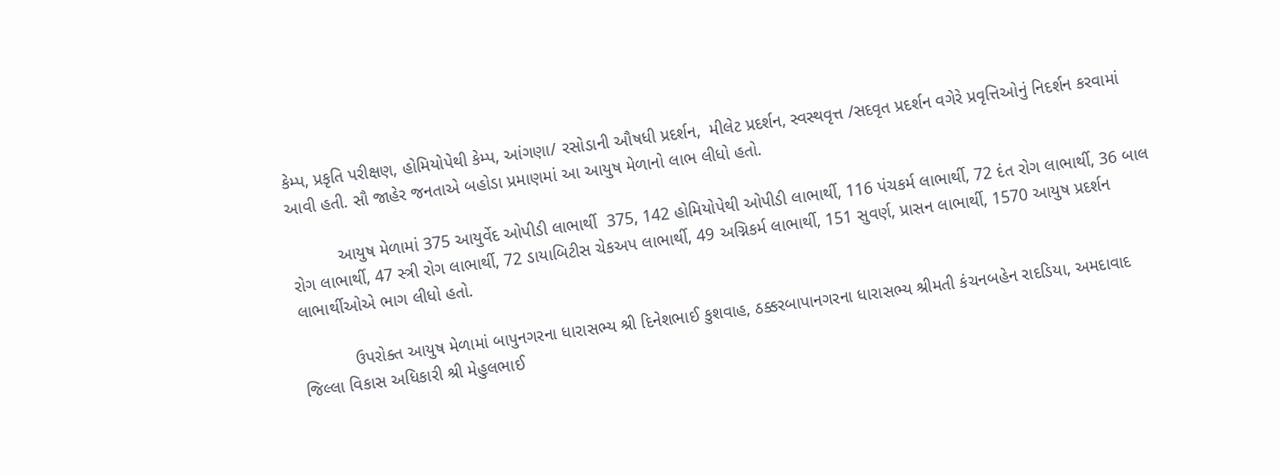કેમ્પ, પ્રકૃતિ પરીક્ષણ, હોમિયોપેથી કેમ્પ, આંગણા/ રસોડાની ઔષધી પ્રદર્શન,  મીલેટ પ્રદર્શન, સ્વસ્થવૃત્ત /સદવૃત પ્રદર્શન વગેરે પ્રવૃત્તિઓનું નિદર્શન કરવામાં આવી હતી. સૌ જાહેર જનતાએ બહોડા પ્રમાણમાં આ આયુષ મેળાનો લાભ લીધો હતો.

          આયુષ મેળામાં 375 આયુર્વેદ ઓપીડી લાભાર્થી  375, 142 હોમિયોપેથી ઓપીડી લાભાર્થી, 116 પંચકર્મ લાભાર્થી, 72 દંત રોગ લાભાર્થી, 36 બાલ રોગ લાભાર્થી, 47 સ્ત્રી રોગ લાભાર્થી, 72 ડાયાબિટીસ ચેકઅપ લાભાર્થી, 49 અગ્નિકર્મ લાભાર્થી, 151 સુવર્ણ, પ્રાસન લાભાર્થી, 1570 આયુષ પ્રદર્શન લાભાર્થીઓએ ભાગ લીધો હતો.

           ઉપરોક્ત આયુષ મેળામાં બાપુનગરના ધારાસભ્ય શ્રી દિનેશભાઈ કુશવાહ, ઠક્કરબાપાનગરના ધારાસભ્ય શ્રીમતી કંચનબહેન રાદડિયા, અમદાવાદ જિલ્લા વિકાસ અધિકારી શ્રી મેહુલભાઈ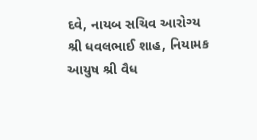દવે, નાયબ સચિવ આરોગ્ય શ્રી ધવલભાઈ શાહ, નિયામક આયુષ શ્રી વૈધ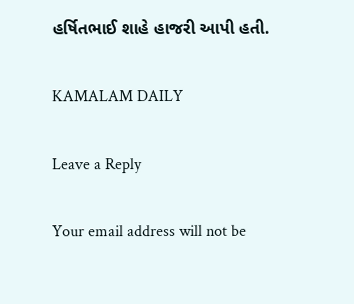હર્ષિતભાઈ શાહે હાજરી આપી હતી.

KAMALAM DAILY

Leave a Reply

Your email address will not be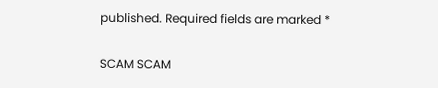published. Required fields are marked *

SCAM SCAM